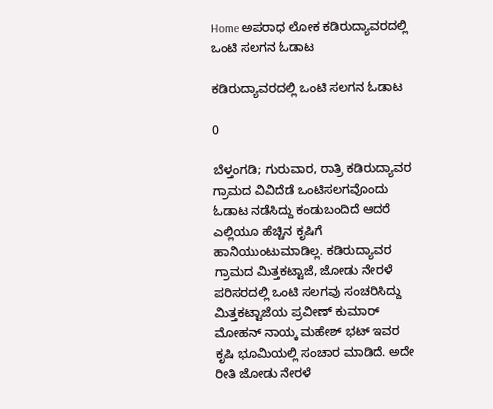Home ಅಪರಾಧ ಲೋಕ ಕಡಿರುದ್ಯಾವರದಲ್ಲಿ ಒಂಟಿ ಸಲಗನ ಓಡಾಟ

ಕಡಿರುದ್ಯಾವರದಲ್ಲಿ ಒಂಟಿ ಸಲಗನ ಓಡಾಟ

0

ಬೆಳ್ತಂಗಡಿ; ಗುರುವಾರ, ರಾತ್ರಿ ಕಡಿರುದ್ಯಾವರ ಗ್ರಾಮದ ವಿವಿದೆಡೆ ಒಂಟಿಸಲಗವೊಂದು ಓಡಾಟ ನಡೆಸಿದ್ದು ಕಂಡುಬಂದಿದೆ ಆದರೆ ಎಲ್ಲಿಯೂ ಹೆಚ್ಚಿನ ಕೃಷಿಗೆ ಹಾನಿಯುಂಟುಮಾಡಿಲ್ಲ. ಕಡಿರುದ್ಯಾವರ ಗ್ರಾಮದ ಮಿತ್ತಕಟ್ಟಾಜೆ, ಜೋಡು ನೇರಳೆ ಪರಿಸರದಲ್ಲಿ ಒಂಟಿ ಸಲಗವು ಸಂಚರಿಸಿದ್ದು ಮಿತ್ತಕಟ್ಟಾಜೆಯ ಪ್ರವೀಣ್ ಕುಮಾರ್ ಮೋಹನ್ ನಾಯ್ಕ ಮಹೇಶ್ ಭಟ್ ಇವರ ಕೃಷಿ ಭೂಮಿಯಲ್ಲಿ ಸಂಚಾರ ಮಾಡಿದೆ. ಅದೇ ರೀತಿ ಜೋಡು ನೇರಳೆ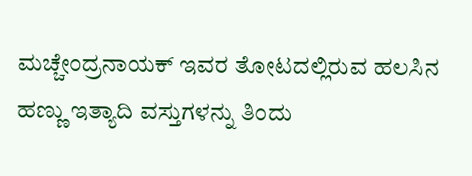ಮಚ್ಚೇಂದ್ರನಾಯಕ್ ಇವರ ತೋಟದಲ್ಲಿರುವ ಹಲಸಿನ ಹಣ್ಣು ಇತ್ಯಾದಿ ವಸ್ತುಗಳನ್ನು ತಿಂದು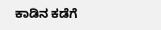ಕಾಡಿನ ಕಡೆಗೆ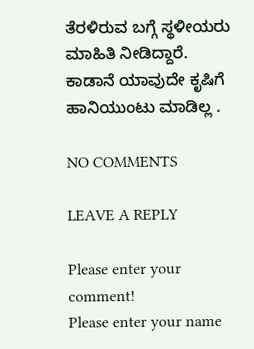ತೆರಳಿರುವ ಬಗ್ಗೆ‌ ಸ್ಥಳೀಯರು ಮಾಹಿತಿ ನೀಡಿದ್ದಾರೆ. ಕಾಡಾನೆ ಯಾವುದೇ ಕೃಷಿಗೆ ಹಾನಿಯುಂಟು ಮಾಡಿಲ್ಲ .

NO COMMENTS

LEAVE A REPLY

Please enter your comment!
Please enter your name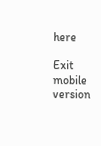here

Exit mobile version